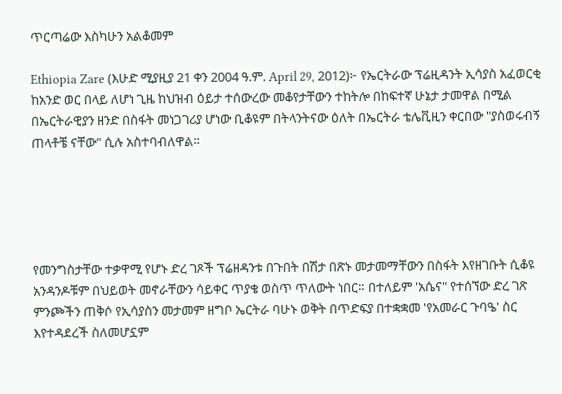ጥርጣሬው እስካሁን አልቆመም

Ethiopia Zare (እሁድ ሚያዚያ 21 ቀን 2004 ዓ.ም. April 29, 2012)፦ የኤርትራው ፕሬዚዳንት ኢሳያስ አፈወርቂ ከአንድ ወር በላይ ለሆነ ጊዜ ከህዝብ ዕይታ ተሰውረው መቆየታቸውን ተከትሎ በከፍተኛ ሁኔታ ታመዋል በሚል በኤርትራዊያን ዘንድ በስፋት መነጋገሪያ ሆነው ቢቆዩም በትላንትናው ዕለት በኤርትራ ቴሌቪዚን ቀርበው "ያስወሩብኝ ጠላቶቼ ናቸው" ሲሉ አስተባብለዋል።





የመንግስታቸው ተቃዋሚ የሆኑ ድረ ገጾች ፕሬዘዳንቱ በጉበት በሽታ በጽኑ መታመማቸውን በስፋት እየዘገቡት ሲቆዩ አንዳንዶቹም በህይወት መኖራቸውን ሳይቀር ጥያቄ ወስጥ ጥለውት ነበር። በተለይም 'አሴና" የተሰኘው ድረ ገጽ ምንጮችን ጠቅሶ የኢሳያስን መታመም ዘግቦ ኤርትራ ባሁኑ ወቅት በጥድፍያ በተቋቋመ 'የአመራር ጉባዔ' ስር እየተዳደረች ስለመሆኗም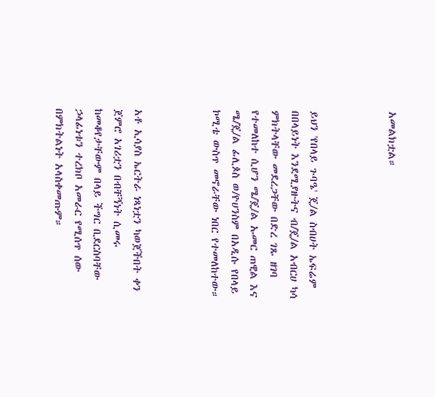አመልክቷል።



ይህን 'የበላይ ጉባዔ' ጄ/ል ስብሀት ኤፍሬም በበላይነት እንደሚያዙትና ብ/ጄ/ል አብርሀ ካሳ ምክትላቸው መደረጋቸው በድረ ገጹ ዘገባ የተመለከተ ሲሆን ሜ/ጄ/ል ኡመር ጠዊል እና ሜ/ጄ/ል ፊሊጶስ ወ/ዮሀንስም በአዲሱ የበላይ ኮሚቴ ውስጥ መኖራቸው ነበር የተመለከተው።



አቶ ኢሳያስ ኤርትራ ነጻነቷን ካወጀችበት ቀን ጀምሮ አገሪቷን በብቸኝነት ሲመሩ ከመቆየታቸውም በላይ ችግር ቢደርስባቸው ኃላፊነቱን ተረክቦ አመራር የሚሰጥ ሰው በምክትልነት አላስቀመጡም።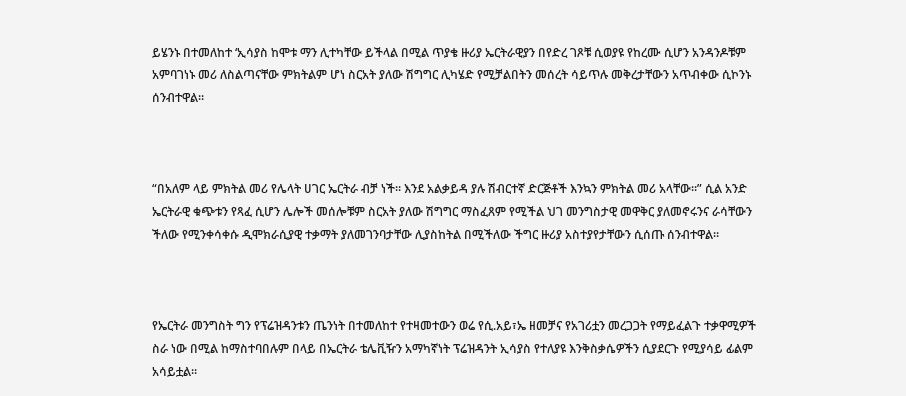ይሄንኑ በተመለከተ ‘ኢሳያስ ከሞቱ ማን ሊተካቸው ይችላል በሚል ጥያቄ ዙሪያ ኤርትራዊያን በየድረ ገጾቹ ሲወያዩ የከረሙ ሲሆን አንዳንዶቹም አምባገነኑ መሪ ለስልጣናቸው ምክትልም ሆነ ስርአት ያለው ሽግግር ሊካሄድ የሚቻልበትን መሰረት ሳይጥሉ መቅረታቸውን አጥብቀው ሲኮንኑ ሰንብተዋል።



“በአለም ላይ ምክትል መሪ የሌላት ሀገር ኤርትራ ብቻ ነች። እንደ አልቃይዳ ያሉ ሽብርተኛ ድርጅቶች እንኳን ምክትል መሪ አላቸው።” ሲል አንድ ኤርትራዊ ቁጭቱን የጻፈ ሲሆን ሌሎች መሰሎቹም ስርአት ያለው ሽግግር ማስፈጸም የሚችል ህገ መንግስታዊ መዋቅር ያለመኖሩንና ራሳቸውን ችለው የሚንቀሳቀሱ ዲሞክራሲያዊ ተቃማት ያለመገንባታቸው ሊያስከትል በሚችለው ችግር ዙሪያ አስተያየታቸውን ሲሰጡ ሰንብተዋል።



የኤርትራ መንግስት ግን የፕሬዝዳንቱን ጤንነት በተመለከተ የተዛመተውን ወሬ የሲ.አይ፣ኤ ዘመቻና የአገሪቷን መረጋጋት የማይፈልጉ ተቃዋሚዎች ስራ ነው በሚል ከማስተባበሉም በላይ በኤርትራ ቴሌቪዥን አማካኛነት ፕሬዝዳንት ኢሳያስ የተለያዩ እንቅስቃሴዎችን ሲያደርጉ የሚያሳይ ፊልም አሳይቷል።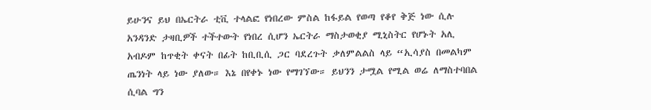ይሁንና ይህ በኤርትራ ቲቪ ተላልፎ የነበረው ምስል ከፋይል የወጣ የቆየ ቅጅ ነው ሲሉ አንዳንድ ታዛቢዎች ተችተውት የነበረ ሲሆን ኤርትራ ማስታወቂያ ሚኒስትር የሆኑት አሊ አብዶም ከጥቂት ቀናት በፊት ከቢቢሲ ጋር ባደረጉት ቃለምልልስ ላይ “ኢሳያስ በመልካም ጤንነት ላይ ነው ያለው። እኔ በየቀኑ ነው የማገኘው። ይህንን ታሟል የሚል ወሬ ለማስተባበል ሲባል ግን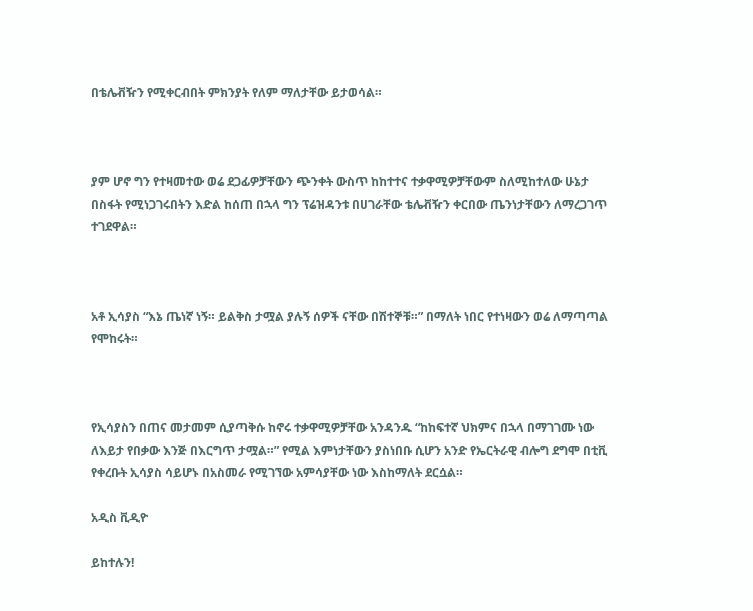በቴሌቭዥን የሚቀርብበት ምክንያት የለም ማለታቸው ይታወሳል።



ያም ሆኖ ግን የተዛመተው ወሬ ደጋፊዎቻቸውን ጭንቀት ውስጥ ከከተተና ተቃዋሚዎቻቸውም ስለሚከተለው ሁኔታ በስፋት የሚነጋገሩበትን እድል ከሰጠ በኋላ ግን ፕሬዝዳንቱ በሀገራቸው ቴሌቭዥን ቀርበው ጤንነታቸውን ለማረጋገጥ ተገደዋል።



አቶ ኢሳያስ “እኔ ጤነኛ ነኝ። ይልቅስ ታሟል ያሉኝ ሰዎች ናቸው በሽተኞቹ።” በማለት ነበር የተነዛውን ወሬ ለማጣጣል የሞከሩት።



የኢሳያስን በጠና መታመም ሲያጣቅሱ ከኖሩ ተቃዋሚዎቻቸው አንዳንዱ “ከከፍተኛ ህክምና በኋላ በማገገሙ ነው ለእይታ የበቃው እንጅ በእርግጥ ታሟል።” የሚል እምነታቸውን ያስነበቡ ሲሆን አንድ የኤርትራዊ ብሎግ ደግሞ በቲቪ የቀረቡት ኢሳያስ ሳይሆኑ በአስመራ የሚገኘው አምሳያቸው ነው እስከማለት ደርሷል።

አዲስ ቪዲዮ

ይከተሉን!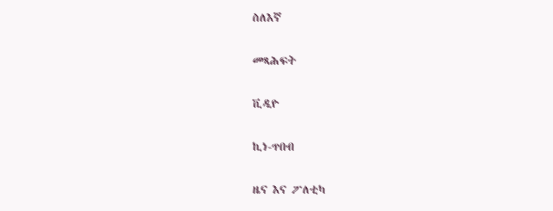ስለእኛ

መጻሕፍት

ቪዲዮ

ኪነ-ጥበብ

ዜና እና ፖለቲካ